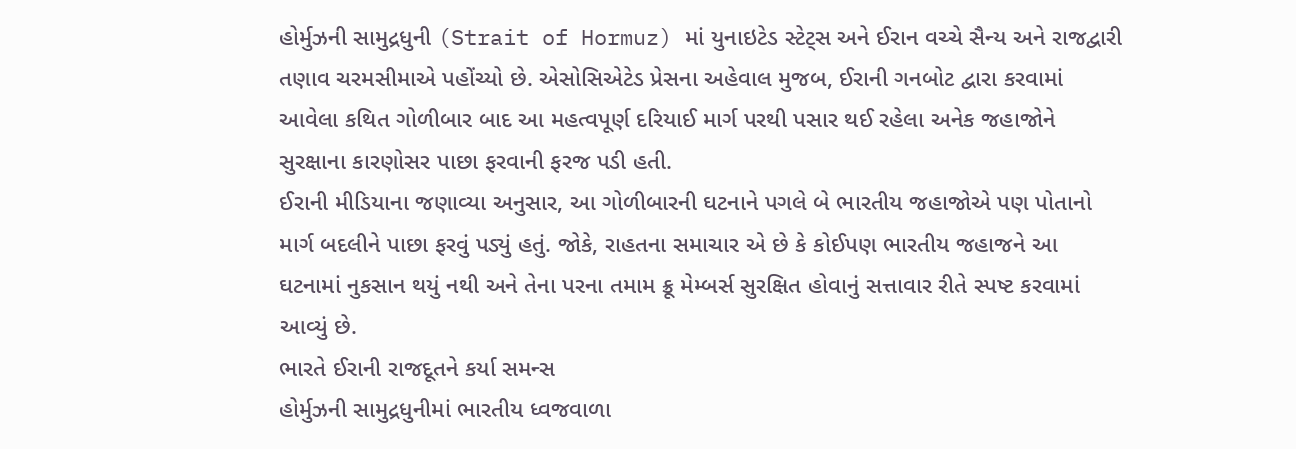હોર્મુઝની સામુદ્રધુની (Strait of Hormuz) માં યુનાઇટેડ સ્ટેટ્સ અને ઈરાન વચ્ચે સૈન્ય અને રાજદ્વારી તણાવ ચરમસીમાએ પહોંચ્યો છે. એસોસિએટેડ પ્રેસના અહેવાલ મુજબ, ઈરાની ગનબોટ દ્વારા કરવામાં આવેલા કથિત ગોળીબાર બાદ આ મહત્વપૂર્ણ દરિયાઈ માર્ગ પરથી પસાર થઈ રહેલા અનેક જહાજોને સુરક્ષાના કારણોસર પાછા ફરવાની ફરજ પડી હતી.
ઈરાની મીડિયાના જણાવ્યા અનુસાર, આ ગોળીબારની ઘટનાને પગલે બે ભારતીય જહાજોએ પણ પોતાનો માર્ગ બદલીને પાછા ફરવું પડ્યું હતું. જોકે, રાહતના સમાચાર એ છે કે કોઈપણ ભારતીય જહાજને આ ઘટનામાં નુકસાન થયું નથી અને તેના પરના તમામ ક્રૂ મેમ્બર્સ સુરક્ષિત હોવાનું સત્તાવાર રીતે સ્પષ્ટ કરવામાં આવ્યું છે.
ભારતે ઈરાની રાજદૂતને કર્યા સમન્સ
હોર્મુઝની સામુદ્રધુનીમાં ભારતીય ધ્વજવાળા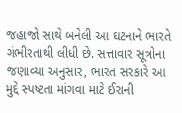જહાજો સાથે બનેલી આ ઘટનાને ભારતે ગંભીરતાથી લીધી છે. સત્તાવાર સૂત્રોના જણાવ્યા અનુસાર, ભારત સરકારે આ મુદ્દે સ્પષ્ટતા માંગવા માટે ઈરાની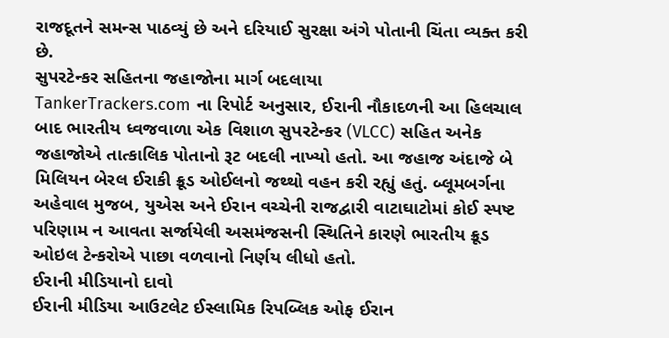રાજદૂતને સમન્સ પાઠવ્યું છે અને દરિયાઈ સુરક્ષા અંગે પોતાની ચિંતા વ્યક્ત કરી છે.
સુપરટેન્કર સહિતના જહાજોના માર્ગ બદલાયા
TankerTrackers.com ના રિપોર્ટ અનુસાર, ઈરાની નૌકાદળની આ હિલચાલ બાદ ભારતીય ધ્વજવાળા એક વિશાળ સુપરટેન્કર (VLCC) સહિત અનેક જહાજોએ તાત્કાલિક પોતાનો રૂટ બદલી નાખ્યો હતો. આ જહાજ અંદાજે બે મિલિયન બેરલ ઈરાકી ક્રૂડ ઓઈલનો જથ્થો વહન કરી રહ્યું હતું. બ્લૂમબર્ગના અહેવાલ મુજબ, યુએસ અને ઈરાન વચ્ચેની રાજદ્વારી વાટાઘાટોમાં કોઈ સ્પષ્ટ પરિણામ ન આવતા સર્જાયેલી અસમંજસની સ્થિતિને કારણે ભારતીય ક્રૂડ ઓઇલ ટેન્કરોએ પાછા વળવાનો નિર્ણય લીધો હતો.
ઈરાની મીડિયાનો દાવો
ઈરાની મીડિયા આઉટલેટ ઈસ્લામિક રિપબ્લિક ઓફ ઈરાન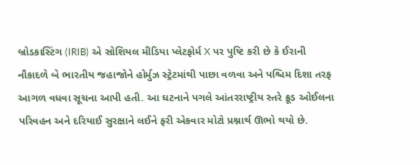બ્રોડકાસ્ટિંગ (IRIB) એ સોશિયલ મીડિયા પ્લેટફોર્મ X પર પુષ્ટિ કરી છે કે ઈરાની નૌકાદળે બે ભારતીય જહાજોને હોર્મુઝ સ્ટ્રેટમાંથી પાછા વળવા અને પશ્ચિમ દિશા તરફ આગળ વધવા સૂચના આપી હતી. આ ઘટનાને પગલે આંતરરાષ્ટ્રીય સ્તરે ક્રૂડ ઓઈલના પરિવહન અને દરિયાઈ સુરક્ષાને લઈને ફરી એકવાર મોટો પ્રશ્નાર્થ ઊભો થયો છે.